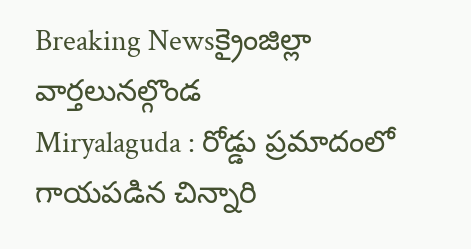Breaking Newsక్రైంజిల్లా వార్తలునల్గొండ
Miryalaguda : రోడ్డు ప్రమాదంలో గాయపడిన చిన్నారి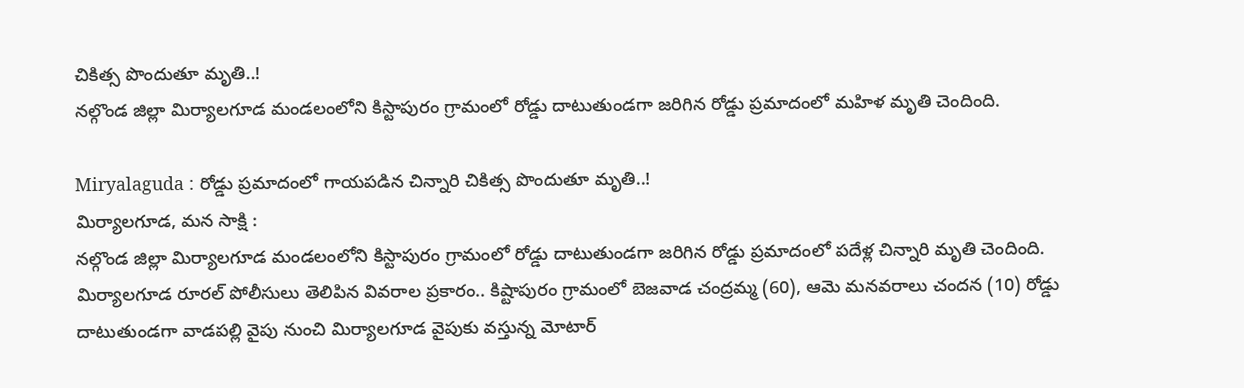చికిత్స పొందుతూ మృతి..!
నల్గొండ జిల్లా మిర్యాలగూడ మండలంలోని కిస్టాపురం గ్రామంలో రోడ్డు దాటుతుండగా జరిగిన రోడ్డు ప్రమాదంలో మహిళ మృతి చెందింది.

Miryalaguda : రోడ్డు ప్రమాదంలో గాయపడిన చిన్నారి చికిత్స పొందుతూ మృతి..!
మిర్యాలగూడ, మన సాక్షి :
నల్గొండ జిల్లా మిర్యాలగూడ మండలంలోని కిస్టాపురం గ్రామంలో రోడ్డు దాటుతుండగా జరిగిన రోడ్డు ప్రమాదంలో పదేళ్ల చిన్నారి మృతి చెందింది. మిర్యాలగూడ రూరల్ పోలీసులు తెలిపిన వివరాల ప్రకారం.. కిష్టాపురం గ్రామంలో బెజవాడ చంద్రమ్మ (60), ఆమె మనవరాలు చందన (10) రోడ్డు దాటుతుండగా వాడపల్లి వైపు నుంచి మిర్యాలగూడ వైపుకు వస్తున్న మోటార్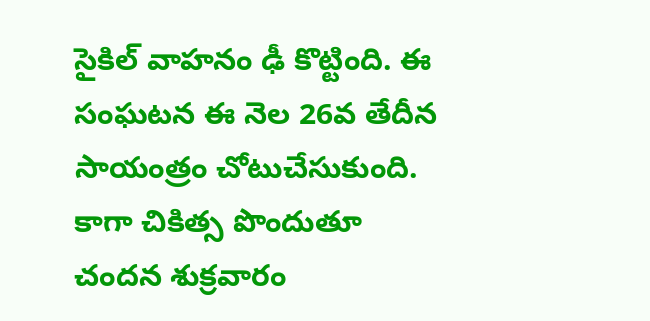సైకిల్ వాహనం ఢీ కొట్టింది. ఈ సంఘటన ఈ నెల 26వ తేదీన సాయంత్రం చోటుచేసుకుంది. కాగా చికిత్స పొందుతూ చందన శుక్రవారం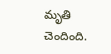మృతి చెందింది.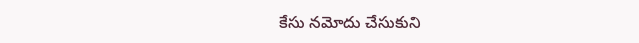కేసు నమోదు చేసుకుని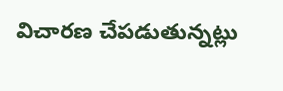విచారణ చేపడుతున్నట్లు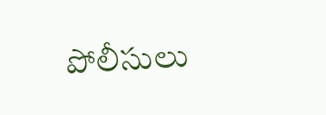పోలీసులు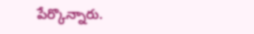పేర్కొన్నారు.